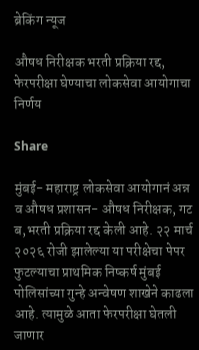ब्रेकिंग न्यूज

औषध निरीक्षक भरती प्रक्रिया रद्द, फेरपरीक्षा घेण्याचा लोकसेवा आयोगाचा निर्णय

Share

मुंबई- महाराष्ट्र लोकसेवा आयोगानं अन्न व औषध प्रशासन- औषध निरीक्षक, गट ब,भरती प्रक्रिया रद्द केली आहे. २२ मार्च २०२६ रोजी झालेल्या या परीक्षेचा पेपर फुटल्याचा प्राथमिक निष्कर्ष मुंबई पोलिसांच्या गुन्हे अन्वेषण शाखेने काढला आहे. त्यामुळे आता फेरपरीक्षा घेतली जाणार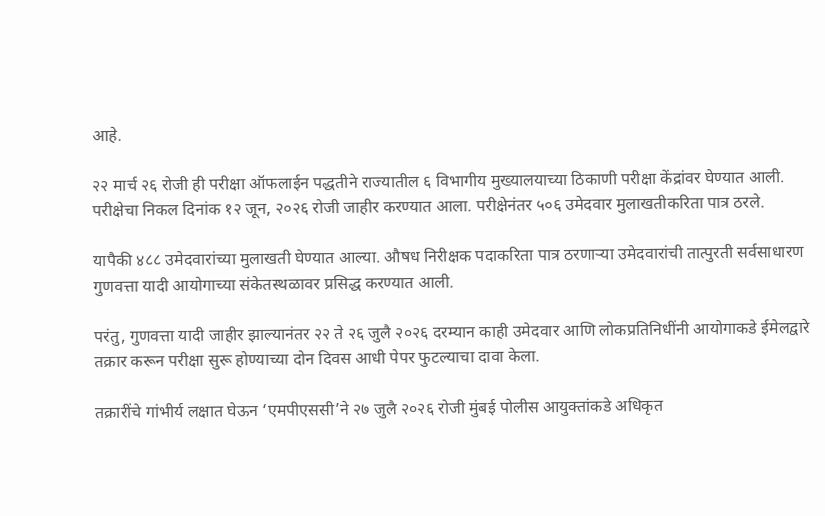आहे.

२२ मार्च २६ रोजी ही परीक्षा ऑफलाईन पद्धतीने राज्यातील ६ विभागीय मुख्यालयाच्या ठिकाणी परीक्षा केंद्रांवर घेण्यात आली. परीक्षेचा निकल दिनांक १२ जून, २०२६ रोजी जाहीर करण्यात आला. परीक्षेनंतर ५०६ उमेदवार मुलाखतीकरिता पात्र ठरले.

यापैकी ४८८ उमेदवारांच्या मुलाखती घेण्यात आल्या. औषध निरीक्षक पदाकरिता पात्र ठरणाऱ्या उमेदवारांची तात्पुरती सर्वसाधारण गुणवत्ता यादी आयोगाच्या संकेतस्थळावर प्रसिद्ध करण्यात आली.

परंतु, गुणवत्ता यादी जाहीर झाल्यानंतर २२ ते २६ जुलै २०२६ दरम्यान काही उमेदवार आणि लोकप्रतिनिधींनी आयोगाकडे ईमेलद्वारे तक्रार करून परीक्षा सुरू होण्याच्या दोन दिवस आधी पेपर फुटल्याचा दावा केला.

तक्रारींचे गांभीर्य लक्षात घेऊन ‘एमपीएससी’ने २७ जुलै २०२६ रोजी मुंबई पोलीस आयुक्तांकडे अधिकृत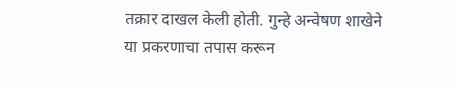तक्रार दाखल केली होती. गुन्हे अन्वेषण शाखेने या प्रकरणाचा तपास करून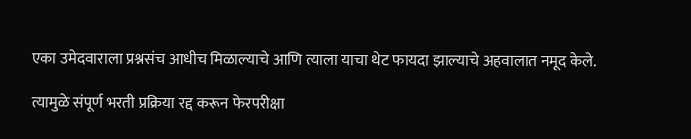एका उमेदवाराला प्रश्नसंच आधीच मिळाल्याचे आणि त्याला याचा थेट फायदा झाल्याचे अहवालात नमूद केले.

त्यामुळे संपूर्ण भरती प्रक्रिया रद्द करून फेरपरीक्षा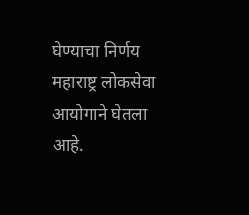घेण्याचा निर्णय महाराष्ट्र लोकसेवा आयोगाने घेतला आहे.